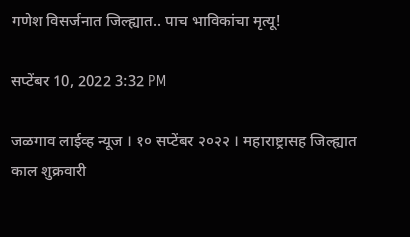गणेश विसर्जनात जिल्ह्यात.. पाच भाविकांचा मृत्यू!

सप्टेंबर 10, 2022 3:32 PM

जळगाव लाईव्ह न्यूज । १० सप्टेंबर २०२२ । महाराष्ट्रासह जिल्ह्यात काल शुक्रवारी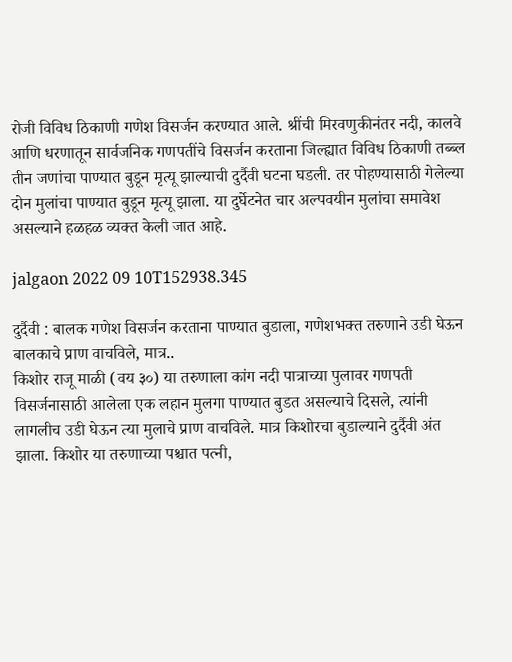रोजी विविध ठिकाणी गणेश विसर्जन करण्यात आले. श्रींची मिरवणुकीनंतर नदी, कालवे आणि धरणातून सार्वजनिक गणपतींचे विसर्जन करताना जिल्ह्यात विविध ठिकाणी तब्ब्ल तीन जणांचा पाण्यात बुडून मृत्यू झाल्याची दुर्दैवी घटना घडली. तर पोहण्यासाठी गेलेल्या दोन मुलांचा पाण्यात बुडून मृत्यू झाला. या दुर्घेटनेत चार अल्पवयीन मुलांचा समावेश असल्याने हळहळ व्यक्त केली जात आहे.

jalgaon 2022 09 10T152938.345

दुर्दैवी : बालक गणेश विसर्जन करताना पाण्यात बुडाला, गणेशभक्त तरुणाने उडी घेऊन बालकाचे प्राण वाचविले, मात्र..
किशोर राजू माळी (वय ३०) या तरुणाला कांग नदी पात्राच्या पुलावर गणपती विसर्जनासाठी आलेला एक लहान मुलगा पाण्यात बुडत असल्याचे दिसले, त्यांनी लागलीच उडी घेऊन त्या मुलाचे प्राण वाचविले. मात्र किशोरचा बुडाल्याने दुर्दैवी अंत झाला. किशोर या तरुणाच्या पश्चात पत्नी,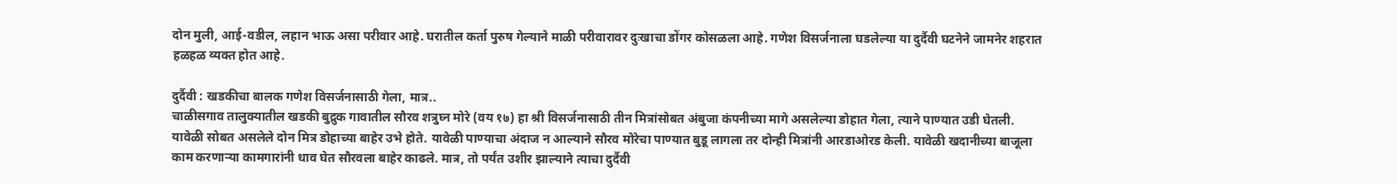दोन मुली, आई-वडील, लहान भाऊ असा परीवार आहे. घरातील कर्ता पुरुष गेल्याने माळी परीवारावर दुःखाचा डोंगर कोसळला आहे. गणेश विसर्जनाला घडलेल्या या दुर्दैवी घटनेने जामनेर शहरात हळहळ व्यक्त होत आहे.

दुर्दैवी : खडकीचा बालक गणेश विसर्जनासाठी गेला, मात्र..
चाळीसगाव तालुक्यातील खडकी बुद्रुक गावातील सौरव शत्रुघ्न मोरे (वय १७) हा श्री विसर्जनासाठी तीन मित्रांसोबत अंबुजा कंपनीच्या मागे असलेल्या डोहात गेला, त्याने पाण्यात उडी घेतली. यावेळी सोबत असलेले दोन मित्र डोहाच्या बाहेर उभे होते. यावेळी पाण्याचा अंदाज न आल्याने सौरव मोरेचा पाण्यात बुडू लागला तर दोन्ही मित्रांनी आरडाओरड केली. यावेळी खदानीच्या बाजूला काम करणार्‍या कामगारांनी धाव घेत सौरवला बाहेर काढले. मात्र, तो पर्यंत उशीर झाल्याने त्याचा दुर्दैवी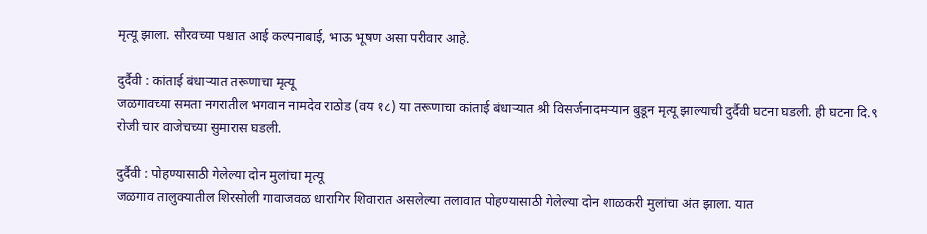मृत्यू झाला. सौरवच्या पश्चात आई कल्पनाबाई, भाऊ भूषण असा परीवार आहे.

दुर्दैवी : कांताई बंधाऱ्यात तरूणाचा मृत्यू
जळगावच्या समता नगरातील भगवान नामदेव राठोड (वय १८) या तरूणाचा कांताई बंधाऱ्यात श्री विसर्जनादमऱ्यान बुडून मृत्यू झाल्याची दुर्दैवी घटना घडली. ही घटना दि.९ रोजी चार वाजेचच्या सुमारास घडली.

दुर्दैवी : पोहण्यासाठी गेलेल्या दोन मुलांचा मृत्यू
जळगाव तालुक्यातील शिरसोली गावाजवळ धारागिर शिवारात असलेल्या तलावात पोहण्यासाठी गेलेल्या दोन शाळकरी मुलांचा अंत झाला. यात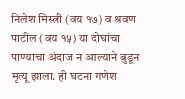निलेश मिस्त्री (वय १७) व श्रवण पाटील (वय १५) या दोघांचा पाण्याचा अंदाज न आल्याने बुडून मृत्यू झाला. ही घटना गणेश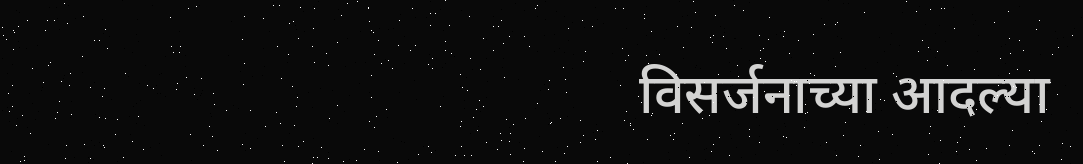विसर्जनाच्या आदल्या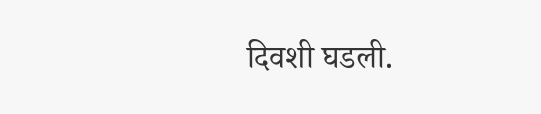दिवशी घडली.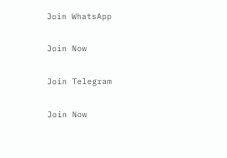Join WhatsApp

Join Now

Join Telegram

Join Now